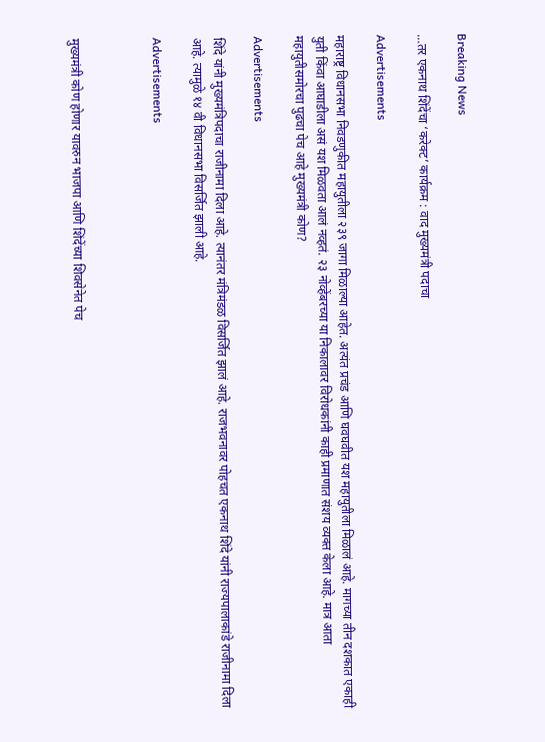Breaking News

…तर एकनाथ शिंदेंचा ‘करेक्ट’ कार्यक्रम : वाद मुख्यमंत्री पदाचा

Advertisements

महाराष्ट्र विधानसभा निवडणुकीत महायुतीला २३९ जागा मिळाल्या आहेत. अत्यंत प्रचंड आणि घवघवीत यश महायुतीला मिळालं आहे. मागच्या तीन दशकात एकाही युती किंवा आघाडीला असं यश मिळवता आलं नव्हतं. २३ नोव्हेंबरच्या या निकालावर विरोधकांनी काही प्रमाणात संशय व्यक्त केला आहे. मात्र आता महायुतीसमोरचा पुढचा पेच आहे मुख्यमंत्री कोण?

Advertisements

शिंदे यांनी मुख्यमंत्रिपदाचा राजीनामा दिला आहे. त्यानंतर मंत्रिमंडळ विसर्जित झालं आहे. राजभवनावर पोहचत एकनाथ शिंदे यांनी राज्यपालाकांडे राजीनामा दिला आहे. त्यामुळे १४ वी विधानसभा विसर्जित झाली आहे.

Advertisements



मुख्यमंत्री कोण होणार यावरुन भाजपा आणि शिंदेंच्या शिवसेनेत पेच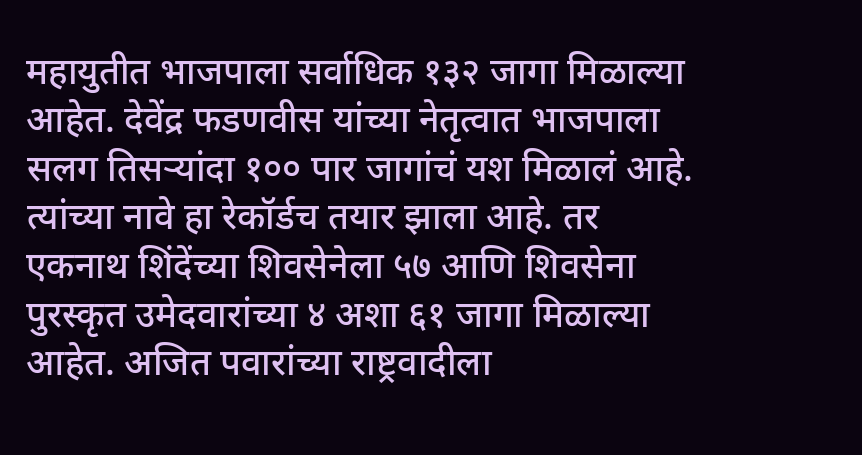महायुतीत भाजपाला सर्वाधिक १३२ जागा मिळाल्या आहेत. देवेंद्र फडणवीस यांच्या नेतृत्वात भाजपाला सलग तिसऱ्यांदा १०० पार जागांचं यश मिळालं आहे. त्यांच्या नावे हा रेकॉर्डच तयार झाला आहे. तर एकनाथ शिंदेंच्या शिवसेनेला ५७ आणि शिवसेना पुरस्कृत उमेदवारांच्या ४ अशा ६१ जागा मिळाल्या आहेत. अजित पवारांच्या राष्ट्रवादीला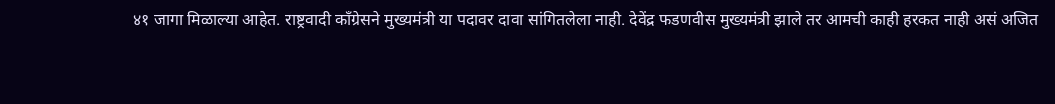४१ जागा मिळाल्या आहेत. राष्ट्रवादी काँग्रेसने मुख्यमंत्री या पदावर दावा सांगितलेला नाही. देवेंद्र फडणवीस मुख्यमंत्री झाले तर आमची काही हरकत नाही असं अजित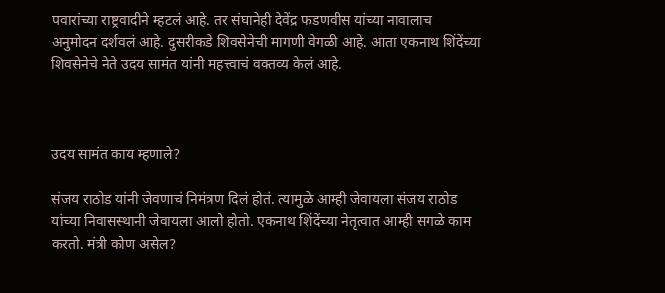पवारांच्या राष्ट्रवादीने म्हटलं आहे. तर संघानेही देवेंद्र फडणवीस यांच्या नावालाच अनुमोदन दर्शवलं आहे. दुसरीकडे शिवसेनेची मागणी वेगळी आहे. आता एकनाथ शिंदेंच्या शिवसेनेचे नेते उदय सामंत यांनी महत्त्वाचं वक्तव्य केलं आहे.



उदय सामंत काय म्हणाले?

संजय राठोड यांनी जेवणाचं निमंत्रण दिलं होतं. त्यामुळे आम्ही जेवायला संजय राठोड यांच्या निवासस्थानी जेवायला आलो होतो. एकनाथ शिंदेंच्या नेतृत्वात आम्ही सगळे काम करतो. मंत्री कोण असेल?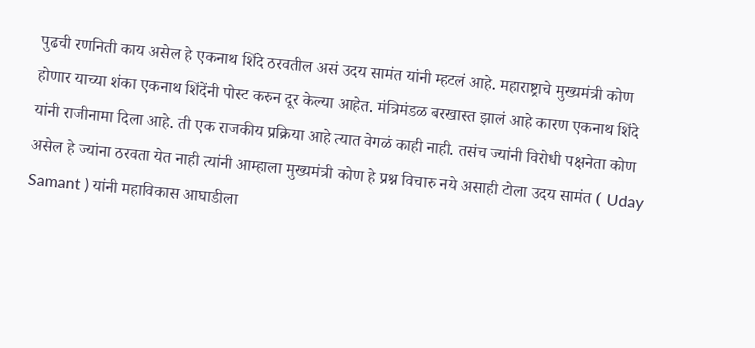पुढची रणनिती काय असेल हे एकनाथ शिंदे ठरवतील असं उदय सामंत यांनी म्हटलं आहे. महाराष्ट्राचे मुख्यमंत्री कोण होणार याच्या शंका एकनाथ शिंदेंनी पोस्ट करुन दूर केल्या आहेत. मंत्रिमंडळ बरखास्त झालं आहे कारण एकनाथ शिंदे यांनी राजीनामा दिला आहे. ती एक राजकीय प्रक्रिया आहे त्यात वेगळं काही नाही. तसंच ज्यांनी विरोधी पक्षनेता कोण असेल हे ज्यांना ठरवता येत नाही त्यांनी आम्हाला मुख्यमंत्री कोण हे प्रश्न विचारु नये असाही टोला उदय सामंत ( Uday Samant ) यांनी महाविकास आघाडीला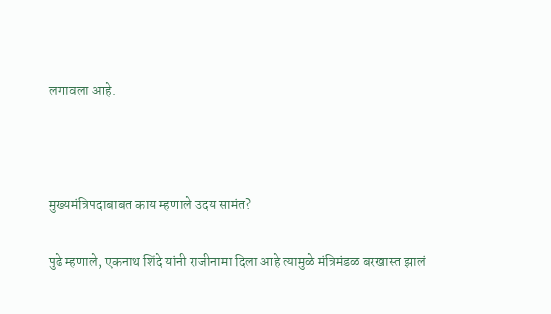लगावला आहे.



मुख्यमंत्रिपदाबाबत काय म्हणाले उदय सामंत?

पुढे म्हणाले, एकनाथ शिंदे यांनी राजीनामा दिला आहे त्यामुळे मंत्रिमंडळ बरखास्त झालं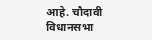आहे. चौदावी विधानसभा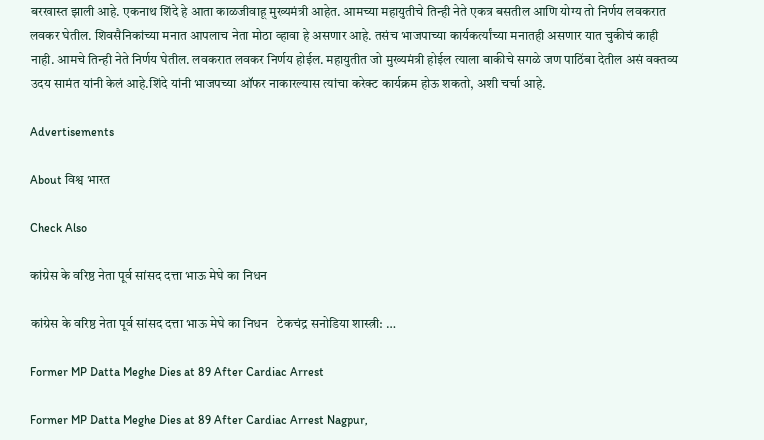बरखास्त झाली आहे. एकनाथ शिंदे हे आता काळजीवाहू मुख्यमंत्री आहेत. आमच्या महायुतीचे तिन्ही नेते एकत्र बसतील आणि योग्य तो निर्णय लवकरात लवकर घेतील. शिवसैनिकांच्या मनात आपलाच नेता मोठा व्हावा हे असणार आहे. तसंच भाजपाच्या कार्यकर्त्यांच्या मनातही असणार यात चुकीचं काही नाही. आमचे तिन्ही नेते निर्णय घेतील. लवकरात लवकर निर्णय होईल. महायुतीत जो मुख्यमंत्री होईल त्याला बाकीचे सगळे जण पाठिंबा देतील असं वक्तव्य उदय सामंत यांनी केलं आहे.शिंदे यांनी भाजपच्या ऑफर नाकारल्यास त्यांचा करेक्ट कार्यक्रम होऊ शकतो, अशी चर्चा आहे.

Advertisements

About विश्व भारत

Check Also

कांग्रेस के वरिष्ठ नेता पूर्व सांसद दत्ता भाऊ मेघे का निधन

कांग्रेस के वरिष्ठ नेता पूर्व सांसद दत्ता भाऊ मेघे का निधन   टेकचंद्र सनोडिया शास्त्री: …

Former MP Datta Meghe Dies at 89 After Cardiac Arrest

Former MP Datta Meghe Dies at 89 After Cardiac Arrest Nagpur,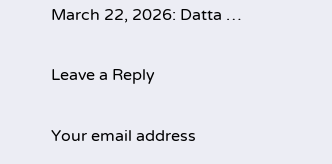March 22, 2026: Datta …

Leave a Reply

Your email address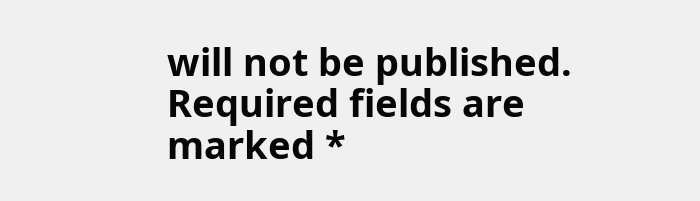will not be published. Required fields are marked *